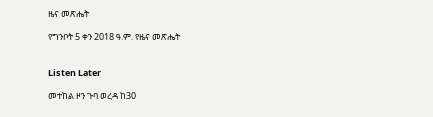ዜና መጽሔት

የግንቦት 5 ቀን 2018 ዓ.ም. የዜና መጽሔት


Listen Later

መተከል ዞን ጉባ ወረዳ ከ30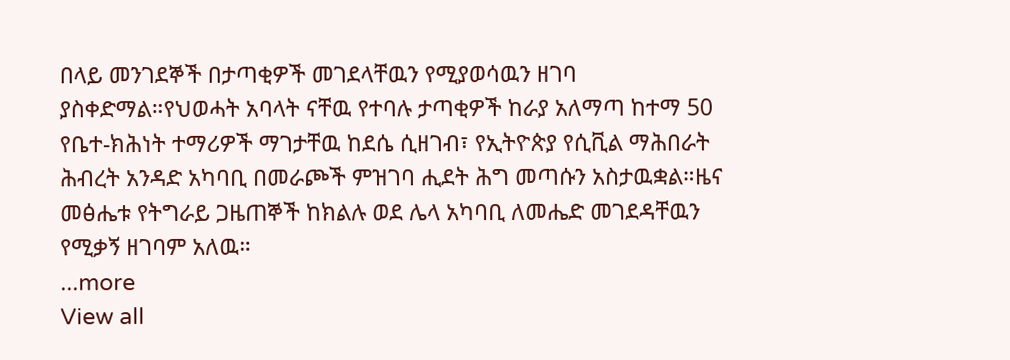በላይ መንገደኞች በታጣቂዎች መገደላቸዉን የሚያወሳዉን ዘገባ ያስቀድማል።የህወሓት አባላት ናቸዉ የተባሉ ታጣቂዎች ከራያ አለማጣ ከተማ 50 የቤተ-ክሕነት ተማሪዎች ማገታቸዉ ከደሴ ሲዘገብ፣ የኢትዮጵያ የሲቪል ማሕበራት ሕብረት አንዳድ አካባቢ በመራጮች ምዝገባ ሒደት ሕግ መጣሱን አስታዉቋል።ዜና መፅሔቱ የትግራይ ጋዜጠኞች ከክልሉ ወደ ሌላ አካባቢ ለመሔድ መገደዳቸዉን የሚቃኝ ዘገባም አለዉ።
...more
View all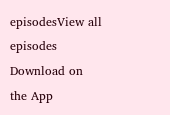episodesView all episodes
Download on the App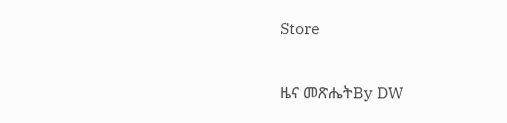Store

ዜና መጽሔትBy DW